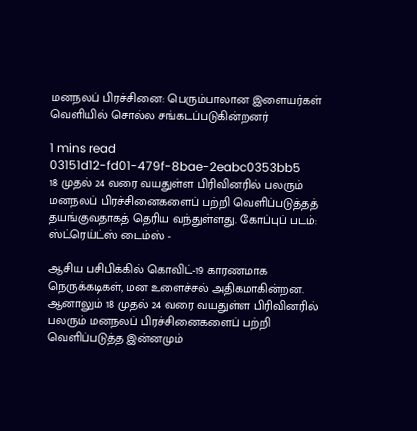மனநலப் பிரச்சினை: பெரும்பாலான இளையர்கள் வெளியில் சொல்ல சங்கடப்படுகின்றனர்

1 mins read
03151d12-fd01-479f-8bae-2eabc0353bb5
18 முதல் 24 வரை வயதுள்ள பிரிவினரில் பலரும் மனநலப் பிரச்சினைகளைப் பற்றி வெளிப்படுத்தத் தயங்குவதாகத் தெரிய வந்துள்ளது. கோப்புப் படம்: ஸ்ட்ரெய்ட்ஸ் டைம்ஸ் -

ஆசிய பசிபிக்கில் கொவிட்-19 காரணமாக நெருக்கடிகள், மன உளைச்சல் அதிகமாகின்றன. ஆனாலும் 18 முதல் 24 வரை வயதுள்ள பிரிவினரில் பலரும் மனநலப் பிரச்சினைகளைப் பற்றி வெளிப்படுத்த இன்னமும்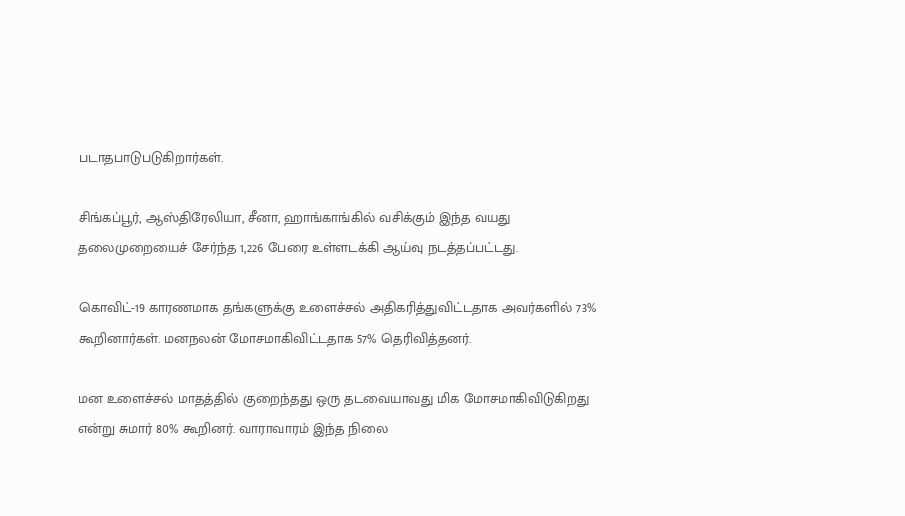படாதபாடுபடுகிறார்கள்.

சிங்கப்பூர், ஆஸ்திரேலியா, சீனா, ஹாங்காங்கில் வசிக்கும் இந்த வயது தலைமுறையைச் சேர்ந்த 1,226 பேரை உள்ளடக்கி ஆய்வு நடத்தப்பட்டது.

கொவிட்-19 காரணமாக தங்களுக்கு உளைச்சல் அதிகரித்துவிட்டதாக அவர்களில் 73% கூறினார்கள். மனநலன் மோசமாகிவிட்டதாக 57% தெரிவித்தனர்.

மன உளைச்சல் மாதத்தில் குறைந்தது ஒரு தடவையாவது மிக மோசமாகிவிடுகிறது என்று சுமார் 80% கூறினர். வாராவாரம் இந்த நிலை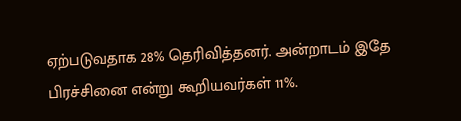ஏற்படுவதாக 28% தெரிவித்தனர். அன்றாடம் இதே பிரச்சினை என்று கூறியவர்கள் 11%.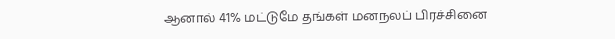ஆனால் 41% மட்டுமே தங்கள் மனநலப் பிரச்சினை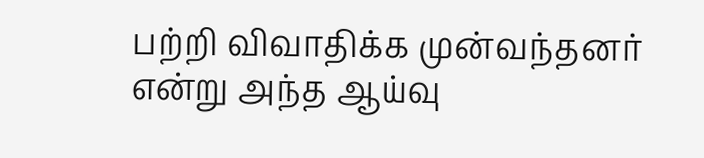பற்றி விவாதிக்க முன்வந்தனர் என்று அந்த ஆய்வு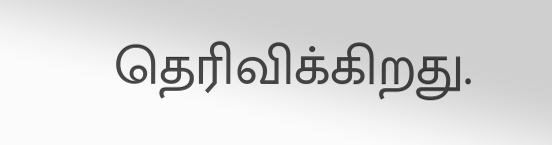தெரிவிக்கிறது.